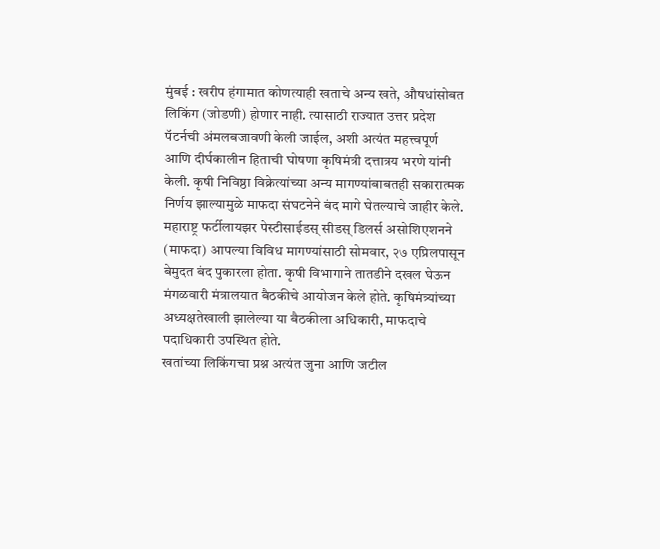मुंबई : खरीप हंगामात कोणत्याही खताचे अन्य खते, औषधांसोबत लिकिंग (जोडणी) होणार नाही. त्यासाठी राज्यात उत्तर प्रदेश पॅटर्नची अंमलबजावणी केली जाईल, अशी अत्यंत महत्त्वपूर्ण आणि दीर्घकालीन हिताची घोषणा कृषिमंत्री दत्तात्रय भरणे यांनी केली. कृषी निविष्ठा विक्रेत्यांच्या अन्य मागण्यांबाबतही सकारात्मक निर्णय झाल्यामुळे माफदा संघटनेने बंद मागे घेतल्याचे जाहीर केले.
महाराष्ट्र फर्टीलायझर पेस्टीसाईडस् सीडस् डिलर्स असोशिएशनने (माफदा) आपल्या विविध मागण्यांसाठी सोमवार, २७ एप्रिलपासून बेमुदत बंद पुकारला होता. कृषी विभागाने तातडीने दखल घेऊन मंगळवारी मंत्रालयात बैठकीचे आयोजन केले होते. कृषिमंत्र्यांच्या अध्यक्षतेखाली झालेल्या या बैठकीला अधिकारी, माफदाचे पदाधिकारी उपस्थित होते.
खतांच्या लिकिंगचा प्रश्न अत्यंत जुना आणि जटील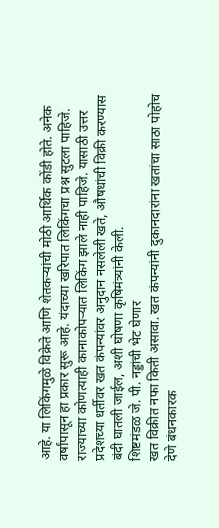आहे. या लिकिंगमुळे विक्रेते आणि शेतकऱ्यांची मोठी आर्थिक कोंडी होते. अनेक वर्षांपासून हा प्रकार सुरू आहे. यंदाच्या खरिपात लिकिंगचा प्रश्न सुटला पाहिजे. राज्याच्या कोणत्याही कानाकोपऱ्यात लिकिंग झाले नाही पाहिजे. यासाठी उत्तर प्रदेशच्या धर्तीवर खत कंपन्यांवर अनुदान नसलेली खते, औषधांची विक्री करण्यास बंदी घातली जाईल, अशी घोषणा कृषिमंत्र्यांनी केली.
शिष्टमंडळ जे. पी. नड्डांची भेट घेणार
खत विक्रीत नफा किती असावा. खत कंपन्यांनी दुकानदारांना खतांचा साठा पोहोच देणे बंधनकारक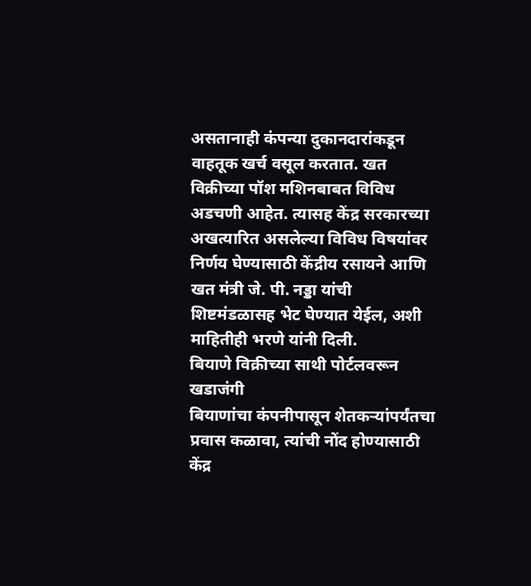असतानाही कंपन्या दुकानदारांकडून वाहतूक खर्च वसूल करतात. खत विक्रीच्या पॉश मशिनबाबत विविध अडचणी आहेत. त्यासह केंद्र सरकारच्या अखत्यारित असलेल्या विविध विषयांवर निर्णय घेण्यासाठी केंद्रीय रसायने आणि खत मंत्री जे. पी. नड्डा यांची शिष्टमंडळासह भेट घेण्यात येईल, अशी माहितीही भरणे यांनी दिली.
बियाणे विक्रीच्या साथी पोर्टलवरून खडाजंगी
बियाणांचा कंपनीपासून शेतकऱ्यांपर्यंतचा प्रवास कळावा, त्यांची नोंद होण्यासाठी केंद्र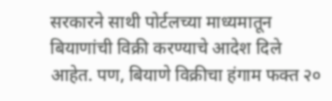सरकारने साथी पोर्टलच्या माध्यमातून बियाणांची विक्री करण्याचे आदेश दिले आहेत. पण, बियाणे विक्रीचा हंगाम फक्त २०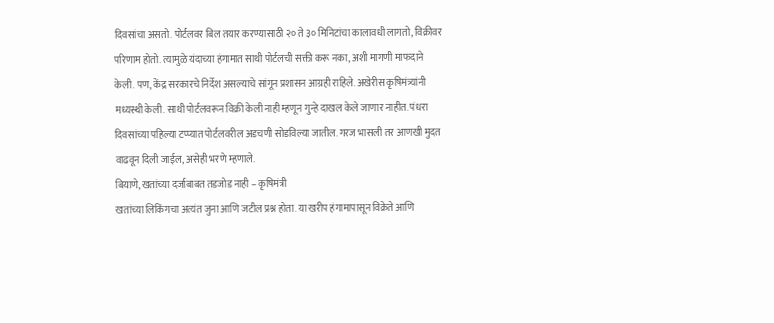दिवसांचा असतो. पोर्टलवर बिल तयार करण्यासाठी २० ते ३० मिनिटांचा कालावधी लागतो, विक्रीवर परिणाम होतो. त्यामुळे यंदाच्या हंगामात साथी पोर्टलची सक्ती करू नका, अशी मागणी माफदाने केली. पण, केंद्र सरकारचे निर्देश असल्याचे सांगून प्रशासन आग्रही राहिले. अखेरीस कृषिमंत्र्यांनी मध्यस्थी केली. साथी पोर्टलवरून विक्री केली नाही म्हणून गुन्हे दाखल केले जाणार नाहीत. पंधरा दिवसांच्या पहिल्या टप्प्यात पोर्टलवरील अडचणी सोडविल्या जातील. गरज भासली तर आणखी मुदत वाढवून दिली जाईल, असेही भरणे म्हणाले.
बियाणे, खतांच्या दर्जाबाबत तडजोड नाही – कृषिमंत्री
खतांच्या लिकिंगचा अत्यंत जुना आणि जटील प्रश्न होता. या खरीप हंगामापासून विक्रेते आणि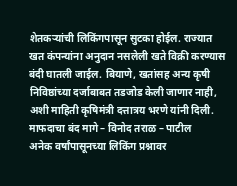शेतकऱ्यांची लिकिंगपासून सुटका होईल. राज्यात खत कंपन्यांना अनुदान नसलेली खते विक्री करण्यास बंदी घातली जाईल. बियाणे, खतांसह अन्य कृषी निविष्ठांच्या दर्जाबाबत तडजोड केली जाणार नाही, अशी माहिती कृषिमंत्री दत्तात्रय भरणे यांनी दिली.
माफदाचा बंद मागे – विनोद तराळ – पाटील
अनेक वर्षांपासूनच्या लिकिंग प्रश्नावर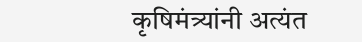कृषिमंत्र्यांनी अत्यंत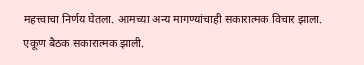महत्त्वाचा निर्णय घेतला. आमच्या अन्य मागण्यांचाही सकारात्मक विचार झाला. एकूण बैठक सकारात्मक झाली.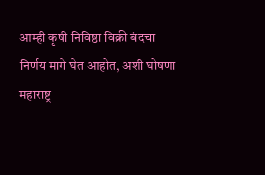आम्ही कृषी निविष्ठा विक्री बंदचा निर्णय मागे घेत आहोत, अशी घोषणा महाराष्ट्र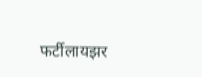फर्टीलायझर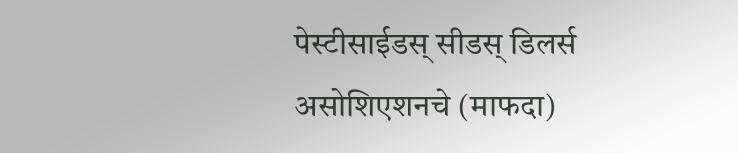पेस्टीसाईडस् सीडस् डिलर्स असोशिएशनचे (माफदा)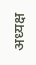अध्यक्ष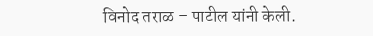विनोद तराळ – पाटील यांनी केली.